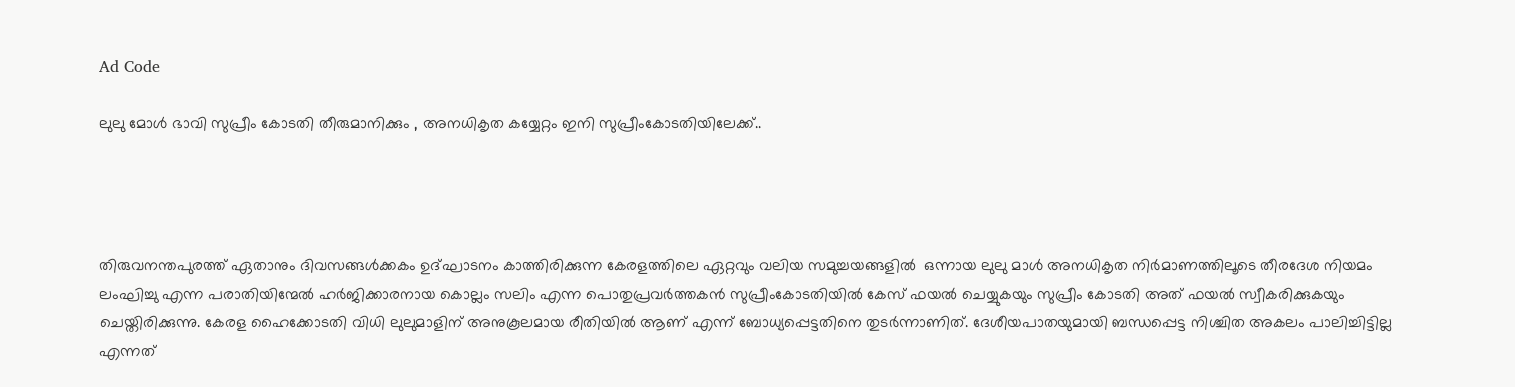Ad Code

ലുലു മോൾ ഭാവി സുപ്രീം കോടതി തീരുമാനിക്കും , അനധികൃത കയ്യേറ്റം ഇനി സുപ്രീംകോടതിയിലേക്ക്..




തിരുവനന്തപുരത്ത് ഏതാനും ദിവസങ്ങൾക്കകം ഉദ്ഘാടനം കാത്തിരിക്കുന്ന കേരളത്തിലെ ഏറ്റവും വലിയ സമുച്ചയങ്ങളിൽ  ഒന്നായ ലുലു മാൾ അനധികൃത നിർമാണത്തിലൂടെ തീരദേശ നിയമം  ലംഘിച്ചു എന്ന പരാതിയിന്മേൽ ഹർജിക്കാരനായ കൊല്ലം സലിം എന്ന പൊതുപ്രവർത്തകൻ സുപ്രീംകോടതിയിൽ കേസ് ഫയൽ ചെയ്യുകയും സുപ്രീം കോടതി അത് ഫയൽ സ്വീകരിക്കുകയും ചെയ്തിരിക്കുന്നു. കേരള ഹൈക്കോടതി വിധി ലുലുമാളിന് അനുകൂലമായ രീതിയിൽ ആണ് എന്ന് ബോധ്യപ്പെട്ടതിനെ തുടർന്നാണിത്. ദേശീയപാതയുമായി ബന്ധപ്പെട്ട നിശ്ചിത അകലം പാലിച്ചിട്ടില്ല എന്നത്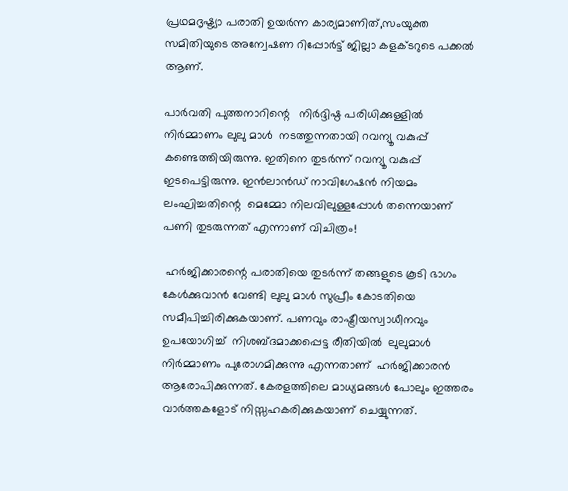പ്രഥമദൃഷ്ട്യാ പരാതി ഉയർന്ന കാര്യമാണിത്,സംയുക്ത സമിതിയുടെ അന്വേഷണ റിപ്പോർട്ട് ജില്ലാ കളക്ടറുടെ പക്കൽ  ആണ്.

പാർവതി പുത്തനാറിന്റെ   നിർദ്ദിഷ്ഠ പരിധിക്കുള്ളിൽ നിർമ്മാണം ലുലു മാൾ  നടത്തുന്നതായി റവന്യൂ വകുപ്പ് കണ്ടെത്തിയിരുന്നു. ഇതിനെ തുടർന്ന് റവന്യൂ വകുപ്പ് ഇടപെട്ടിരുന്നു. ഇൻലാൻഡ് നാവിഗേഷൻ നിയമം  ലംഘിച്ചതിന്റെ  മെമ്മോ നിലവിലുള്ളപ്പോൾ തന്നെയാണ് പണി തുടരുന്നത് എന്നാണ് വിചിത്രം!

 ഹർജിക്കാരന്റെ പരാതിയെ തുടർന്ന് തങ്ങളുടെ കൂടി ഭാഗം കേൾക്കുവാൻ വേണ്ടി ലുലു മാൾ സുപ്രീം കോടതിയെ സമീപിച്ചിരിക്കുകയാണ്. പണവും രാഷ്ട്രീയസ്വാധീനവും ഉപയോഗിച്ച്  നിശബ്ദമാക്കപ്പെട്ട രീതിയിൽ  ലുലുമാൾ നിർമ്മാണം പുരോഗമിക്കുന്നു എന്നതാണ്  ഹർജിക്കാരൻ ആരോപിക്കുന്നത്. കേരളത്തിലെ മാധ്യമങ്ങൾ പോലും ഇത്തരം വാർത്തകളോട് നിസ്സഹകരിക്കുകയാണ് ചെയ്യുന്നത്.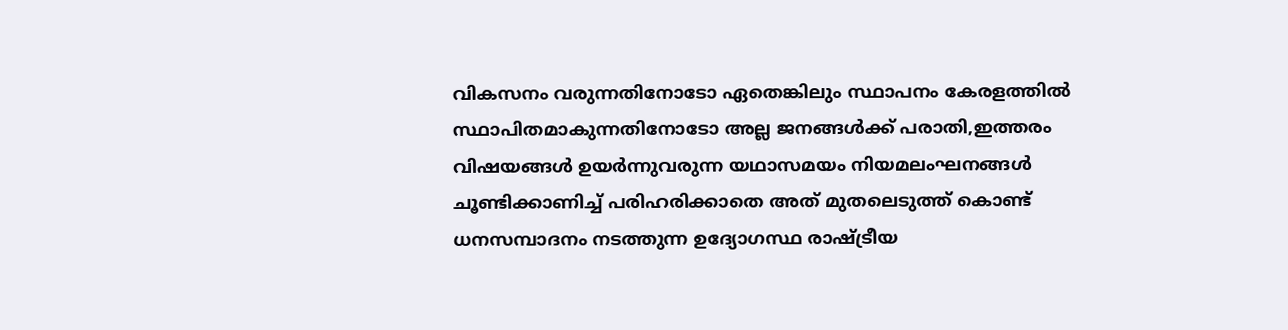വികസനം വരുന്നതിനോടോ ഏതെങ്കിലും സ്ഥാപനം കേരളത്തിൽ സ്ഥാപിതമാകുന്നതിനോടോ അല്ല ജനങ്ങൾക്ക് പരാതി,ഇത്തരം വിഷയങ്ങൾ ഉയർന്നുവരുന്ന യഥാസമയം നിയമലംഘനങ്ങൾ ചൂണ്ടിക്കാണിച്ച് പരിഹരിക്കാതെ അത് മുതലെടുത്ത് കൊണ്ട് ധനസമ്പാദനം നടത്തുന്ന ഉദ്യോഗസ്ഥ രാഷ്ട്രീയ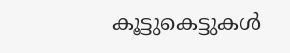കൂട്ടുകെട്ടുകൾ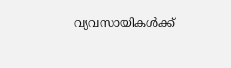വ്യവസായികൾക്ക്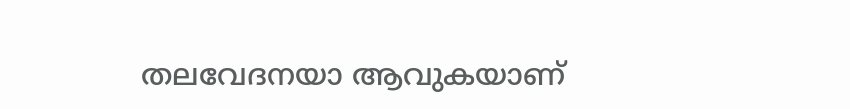തലവേദനയാ ആവുകയാണ്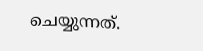ചെയ്യുന്നത്.